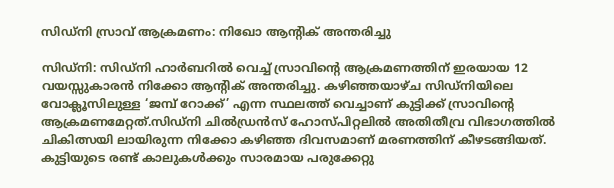സിഡ്നി സ്രാവ് ആക്രമണം: നിഖോ ആന്റിക് അന്തരിച്ചു

സിഡ്നി: സിഡ്നി ഹാര്‍ബറില്‍ വെച്ച് സ്രാവിന്റെ ആക്രമണത്തിന് ഇരയായ 12 വയസ്സുകാരന്‍ നിക്കോ ആന്റിക് അന്തരിച്ചു. കഴിഞ്ഞയാഴ്ച സിഡ്നിയിലെ വോക്ലൂസിലുള്ള ‘ജമ്പ് റോക്ക്’ എന്ന സ്ഥലത്ത് വെച്ചാണ് കുട്ടിക്ക് സ്രാവിന്റെ ആക്രമണമേറ്റത്.സിഡ്നി ചില്‍ഡ്രന്‍സ് ഹോസ്പിറ്റലില്‍ അതിതീവ്ര വിഭാഗത്തില്‍ ചികിത്സയി ലായിരുന്ന നിക്കോ കഴിഞ്ഞ ദിവസമാണ് മരണത്തിന് കീഴടങ്ങിയത്. കുട്ടിയുടെ രണ്ട് കാലുകള്‍ക്കും സാരമായ പരുക്കേറ്റു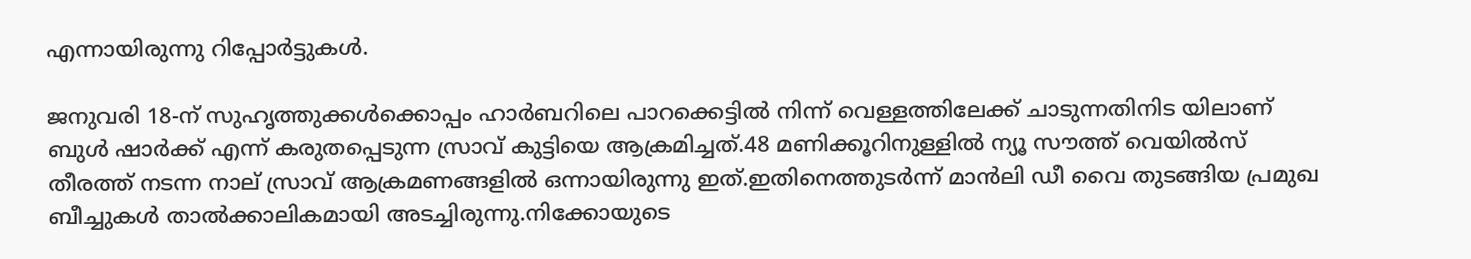എന്നായിരുന്നു റിപ്പോര്‍ട്ടുകള്‍.

ജനുവരി 18-ന് സുഹൃത്തുക്കള്‍ക്കൊപ്പം ഹാര്‍ബറിലെ പാറക്കെട്ടില്‍ നിന്ന് വെള്ളത്തിലേക്ക് ചാടുന്നതിനിട യിലാണ് ബുള്‍ ഷാര്‍ക്ക് എന്ന് കരുതപ്പെടുന്ന സ്രാവ് കുട്ടിയെ ആക്രമിച്ചത്.48 മണിക്കൂറിനുള്ളില്‍ ന്യൂ സൗത്ത് വെയില്‍സ് തീരത്ത് നടന്ന നാല് സ്രാവ് ആക്രമണങ്ങളില്‍ ഒന്നായിരുന്നു ഇത്.ഇതിനെത്തുടര്‍ന്ന് മാന്‍ലി ഡീ വൈ തുടങ്ങിയ പ്രമുഖ ബീച്ചുകള്‍ താല്‍ക്കാലികമായി അടച്ചിരുന്നു.നിക്കോയുടെ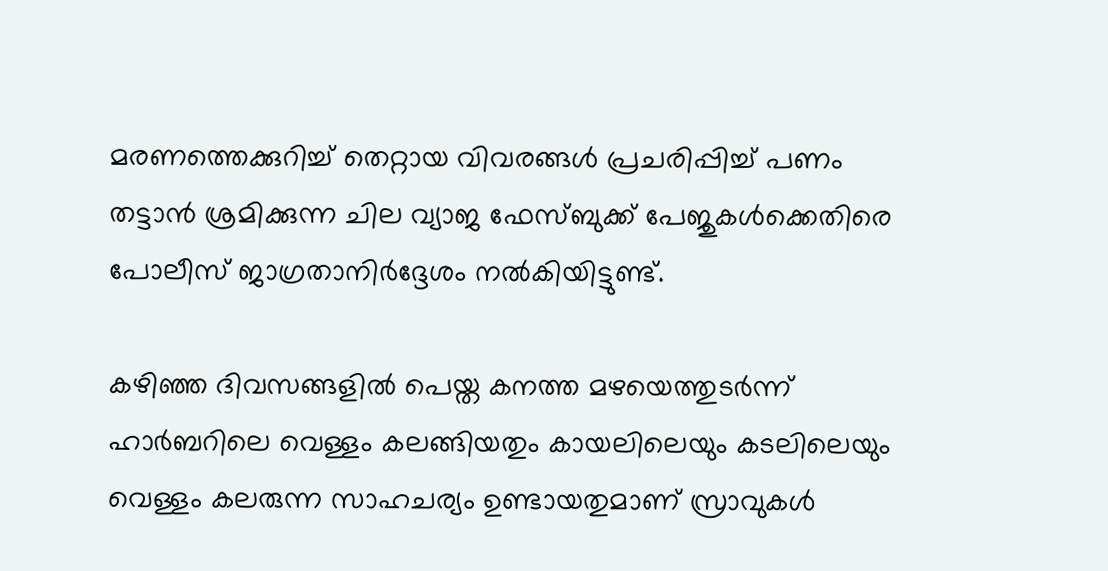മരണത്തെക്കുറിച്ച് തെറ്റായ വിവരങ്ങള്‍ പ്രചരിപ്പിച്ച് പണം തട്ടാന്‍ ശ്രമിക്കുന്ന ചില വ്യാജ ഫേസ്ബുക്ക് പേജുകള്‍ക്കെതിരെ പോലീസ് ജാഗ്രതാനിര്‍ദ്ദേശം നല്‍കിയിട്ടുണ്ട്.

കഴിഞ്ഞ ദിവസങ്ങളില്‍ പെയ്ത കനത്ത മഴയെത്തുടര്‍ന്ന് ഹാര്‍ബറിലെ വെള്ളം കലങ്ങിയതും കായലിലെയും കടലിലെയും വെള്ളം കലരുന്ന സാഹചര്യം ഉണ്ടായതുമാണ് സ്രാവുകള്‍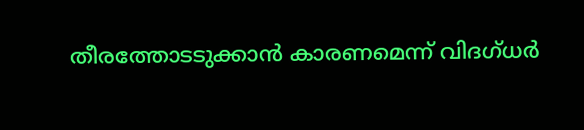തീരത്തോടടുക്കാന്‍ കാരണമെന്ന് വിദഗ്ധര്‍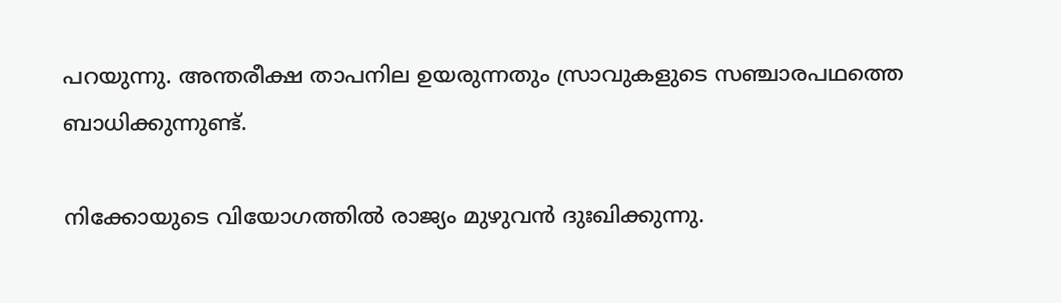പറയുന്നു. അന്തരീക്ഷ താപനില ഉയരുന്നതും സ്രാവുകളുടെ സഞ്ചാരപഥത്തെ ബാധിക്കുന്നുണ്ട്.

നിക്കോയുടെ വിയോഗത്തില്‍ രാജ്യം മുഴുവന്‍ ദുഃഖിക്കുന്നു.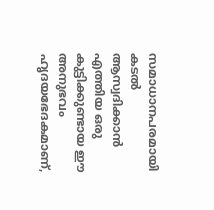സമാധാനപരമായി കടല്‍ ആസ്വദിക്കാന്‍ എത്തിയ ഒരു കുട്ടിക്കുണ്ടായ ഈ അനുഭവം ഹൃദയഭേദകമാണ്,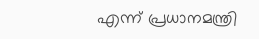എന്ന് പ്രധാനമന്ത്രി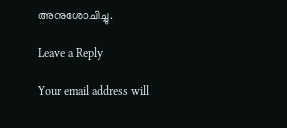അനുശോചിച്ചു.

Leave a Reply

Your email address will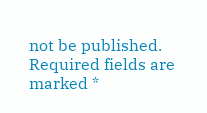not be published. Required fields are marked *